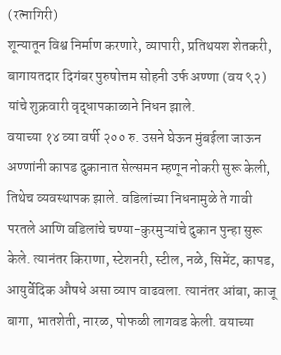(रत्नागिरी)
शून्यातून विश्व निर्माण करणारे, व्यापारी, प्रतिथयश शेतकरी, बागायतदार दिगंबर पुरुषोत्तम सोहनी उर्फ अण्णा (वय ९२) यांचे शुक्रवारी वृद्धापकाळाने निधन झाले.
वयाच्या १४ व्या वर्षी २०० रु. उसने घेऊन मुंबईला जाऊन अण्णांनी कापड दुकानात सेल्समन म्हणून नोकरी सुरू केली, तिथेच व्यवस्थापक झाले. वडिलांच्या निधनामुळे ते गावी परतले आणि वडिलांचे चण्या-कुरमुऱ्यांचे दुकान पुन्हा सुरू केले. त्यानंतर किराणा, स्टेशनरी, स्टील, नळे, सिमेंट, कापड, आयुर्वेदिक औषधे असा व्याप वाढवला. त्यानंतर आंबा, काजू बागा, भातशेती, नारळ, पोफळी लागवड केली. वयाच्या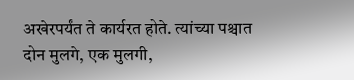अखेरपर्यंत ते कार्यरत होते. त्यांच्या पश्चात दोन मुलगे, एक मुलगी,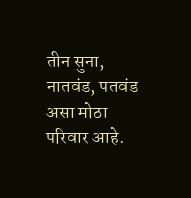तीन सुना, नातवंड, पतवंड असा मोठा परिवार आहे.